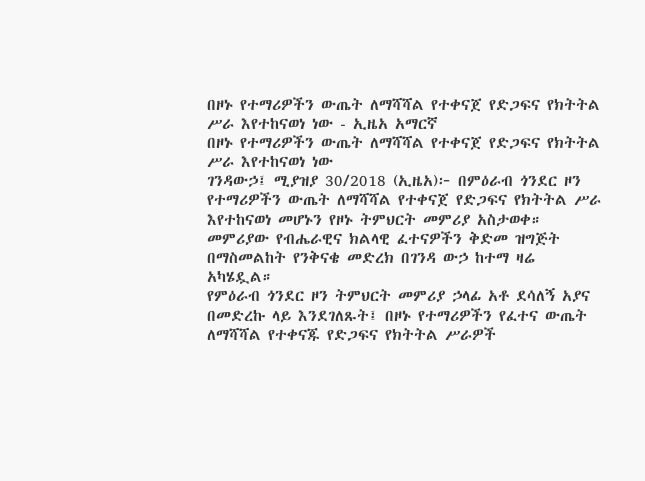በዞኑ የተማሪዎችን ውጤት ለማሻሻል የተቀናጀ የድጋፍና የክትትል ሥራ እየተከናወነ ነው - ኢዜአ አማርኛ
በዞኑ የተማሪዎችን ውጤት ለማሻሻል የተቀናጀ የድጋፍና የክትትል ሥራ እየተከናወነ ነው
ገንዳውኃ፤ ሚያዝያ 30/2018 (ኢዜአ)፦ በምዕራብ ጎንደር ዞን የተማሪዎችን ውጤት ለማሻሻል የተቀናጀ የድጋፍና የክትትል ሥራ እየተከናወነ መሆኑን የዞኑ ትምህርት መምሪያ አስታወቀ።
መምሪያው የብሔራዊና ክልላዊ ፈተናዎችን ቅድመ ዝግጅት በማስመልከት የንቅናቄ መድረክ በገንዳ ውኃ ከተማ ዛሬ አካሄዷል።
የምዕራብ ጎንደር ዞን ትምህርት መምሪያ ኃላፊ አቶ ደሳለኝ አያና በመድረኩ ላይ እንደገለጹት፤ በዞኑ የተማሪዎችን የፈተና ውጤት ለማሻሻል የተቀናጁ የድጋፍና የክትትል ሥራዎች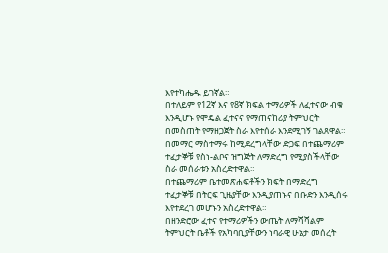እየተካሔዱ ይገኛል።
በተለይም የ12ኛ እና የ8ኛ ክፍል ተማሪዎች ለፈተናው ብቁ እንዲሆኑ የሞዴል ፈተናና የማጠናከሪያ ትምህርት በመስጠት የማዘጋጀት ስራ እየተሰራ እንደሚገኝ ገልጸዋል።
በመማር ማስተማሩ ከሚደረግላቸው ድጋፍ በተጨማሪም ተፈታኞቹ የስነ-ልቦና ዝግጅት ለማድረግ የሚያስችላቸው ስራ መሰራቱን አስረድተዋል።
በተጨማሪም ቤተመጽሐፍቶችን ክፍት በማድረግ ተፈታኞቹ በትርፍ ጊዜያቸው እንዲያጠኑና በቡድን እንዲሰሩ እየተደረገ መሆኑን አስረድተዋል።
በዘንድሮው ፈተና የተማሪዎችን ውጤት ለማሻሻልም ትምህርት ቤቶች የአካባቢያቸውን ነባራዊ ሁኔታ መሰረት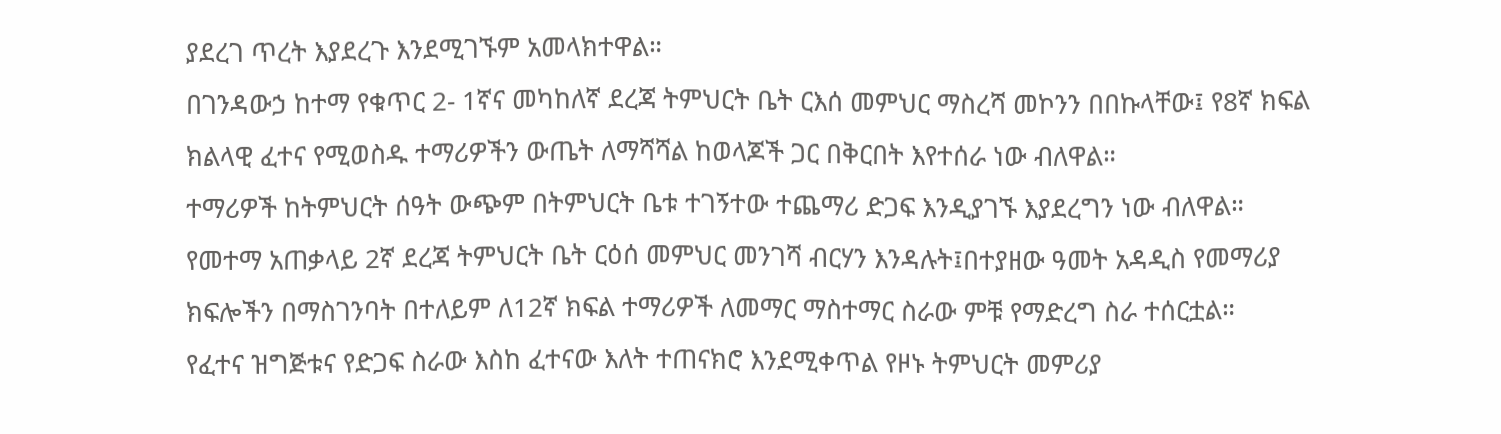ያደረገ ጥረት እያደረጉ እንደሚገኙም አመላክተዋል።
በገንዳውኃ ከተማ የቁጥር 2- 1ኛና መካከለኛ ደረጃ ትምህርት ቤት ርእሰ መምህር ማስረሻ መኮንን በበኩላቸው፤ የ8ኛ ክፍል ክልላዊ ፈተና የሚወስዱ ተማሪዎችን ውጤት ለማሻሻል ከወላጆች ጋር በቅርበት እየተሰራ ነው ብለዋል።
ተማሪዎች ከትምህርት ሰዓት ውጭም በትምህርት ቤቱ ተገኝተው ተጨማሪ ድጋፍ እንዲያገኙ እያደረግን ነው ብለዋል።
የመተማ አጠቃላይ 2ኛ ደረጃ ትምህርት ቤት ርዕሰ መምህር መንገሻ ብርሃን እንዳሉት፤በተያዘው ዓመት አዳዲስ የመማሪያ ክፍሎችን በማስገንባት በተለይም ለ12ኛ ክፍል ተማሪዎች ለመማር ማስተማር ስራው ምቹ የማድረግ ስራ ተሰርቷል።
የፈተና ዝግጅቱና የድጋፍ ስራው እስከ ፈተናው እለት ተጠናክሮ እንደሚቀጥል የዞኑ ትምህርት መምሪያ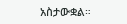አስታውቋል።